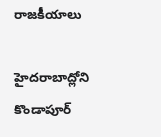రాజకీయాలు

హైదరాబాద్లోని కొండాపూర్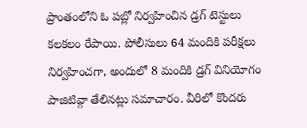ప్రాంతంలోని ఓ పబ్లో నిర్వహించిన డ్రగ్ టెస్టులు కలకలం రేపాయి. పోలీసులు 64 మందికి పరీక్షలు నిర్వహించగా, అందులో 8 మందికి డ్రగ్ వినియోగం పాజిటివ్గా తేలినట్లు సమాచారం. వీరిలో కొందరు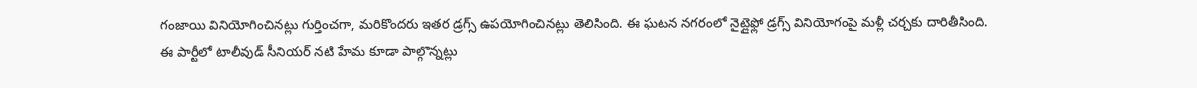గంజాయి వినియోగించినట్లు గుర్తించగా, మరికొందరు ఇతర డ్రగ్స్ ఉపయోగించినట్లు తెలిసింది. ఈ ఘటన నగరంలో నైట్లైఫ్లో డ్రగ్స్ వినియోగంపై మళ్లీ చర్చకు దారితీసింది.
ఈ పార్టీలో టాలీవుడ్ సీనియర్ నటి హేమ కూడా పాల్గొన్నట్లు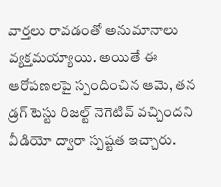వార్తలు రావడంతో అనుమానాలు వ్యక్తమయ్యాయి. అయితే ఈ ఆరోపణలపై స్పందించిన ఆమె, తన డ్రగ్ టెస్టు రిజల్ట్ నెగెటివ్ వచ్చిందని వీడియో ద్వారా స్పష్టత ఇచ్చారు.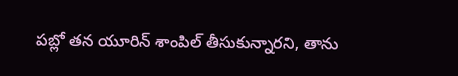పబ్లో తన యూరిన్ శాంపిల్ తీసుకున్నారని, తాను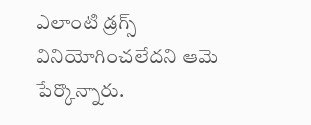ఎలాంటి డ్రగ్స్ వినియోగించలేదని ఆమె పేర్కొన్నారు.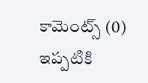కామెంట్స్ (0)
ఇప్పటికి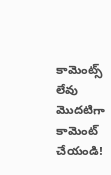కామెంట్స్ లేవు
మొదటిగా కామెంట్ చేయండి!